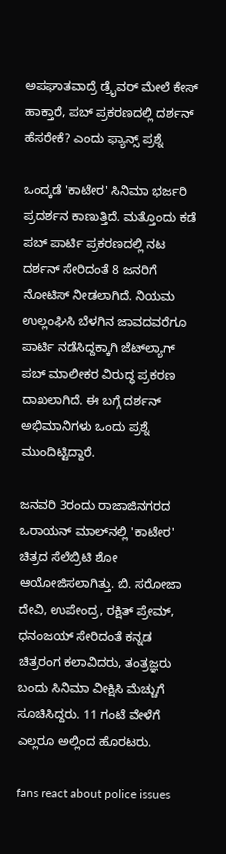ಅಪಘಾತವಾದ್ರೆ ಡ್ರೈವರ್ ಮೇಲೆ ಕೇಸ್ ಹಾಕ್ತಾರೆ, ಪಬ್ ಪ್ರಕರಣದಲ್ಲಿ ದರ್ಶನ್ ಹೆಸರೇಕೆ? ಎಂದು ಫ್ಯಾನ್ಸ್ ಪ್ರಶ್ನೆ

ಒಂದ್ಕಡೆ 'ಕಾಟೇರ' ಸಿನಿಮಾ ಭರ್ಜರಿ ಪ್ರದರ್ಶನ ಕಾಣುತ್ತಿದೆ. ಮತ್ತೊಂದು ಕಡೆ ಪಬ್ ಪಾರ್ಟಿ ಪ್ರಕರಣದಲ್ಲಿ ನಟ ದರ್ಶನ್ ಸೇರಿದಂತೆ 8 ಜನರಿಗೆ ನೋಟಿಸ್ ನೀಡಲಾಗಿದೆ. ನಿಯಮ ಉಲ್ಲಂಘಿಸಿ ಬೆಳಗಿನ ಜಾವದವರೆಗೂ ಪಾರ್ಟಿ ನಡೆಸಿದ್ದಕ್ಕಾಗಿ ಜೆಟ್‌ಲ್ಯಾಗ್ ಪಬ್ ಮಾಲೀಕರ ವಿರುದ್ಧ ಪ್ರಕರಣ ದಾಖಲಾಗಿದೆ. ಈ ಬಗ್ಗೆ ದರ್ಶನ್ ಅಭಿಮಾನಿಗಳು ಒಂದು ಪ್ರಶ್ನೆ ಮುಂದಿಟ್ಟಿದ್ದಾರೆ.

ಜನವರಿ 3ರಂದು ರಾಜಾಜಿನಗರದ ಒರಾಯನ್‌ ಮಾಲ್‌ನಲ್ಲಿ 'ಕಾಟೇರ' ಚಿತ್ರದ ಸೆಲೆಬ್ರಿಟಿ ಶೋ ಆಯೋಜಿಸಲಾಗಿತ್ತು. ಬಿ. ಸರೋಜಾ ದೇವಿ, ಉಪೇಂದ್ರ, ರಕ್ಷಿತ್ ಪ್ರೇಮ್, ಧನಂಜಯ್ ಸೇರಿದಂತೆ ಕನ್ನಡ ಚಿತ್ರರಂಗ ಕಲಾವಿದರು, ತಂತ್ರಜ್ಞರು ಬಂದು ಸಿನಿಮಾ ವೀಕ್ಷಿಸಿ ಮೆಚ್ಚುಗೆ ಸೂಚಿಸಿದ್ದರು. 11 ಗಂಟೆ ವೇಳೆಗೆ ಎಲ್ಲರೂ ಅಲ್ಲಿಂದ ಹೊರಟರು.

fans react about police issues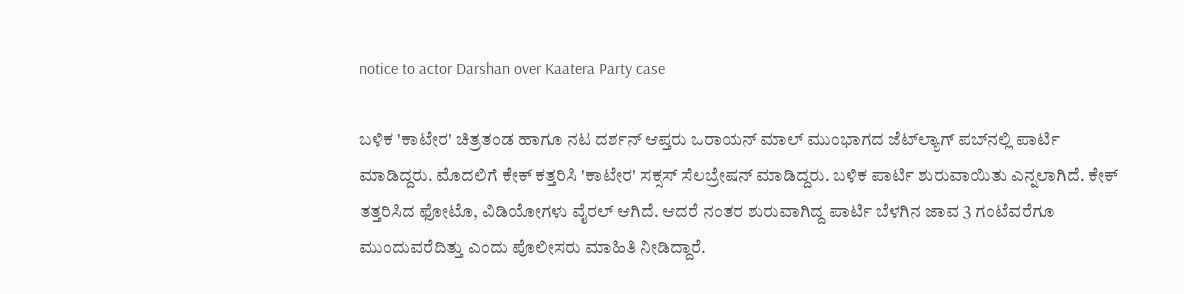notice to actor Darshan over Kaatera Party case

ಬಳಿಕ 'ಕಾಟೇರ' ಚಿತ್ರತಂಡ ಹಾಗೂ ನಟ ದರ್ಶನ್ ಆಪ್ತರು ಒರಾಯನ್ ಮಾಲ್ ಮುಂಭಾಗದ ಜೆಟ್‌ಲ್ಯಾಗ್ ಪಬ್‌ನಲ್ಲಿ ಪಾರ್ಟಿ ಮಾಡಿದ್ದರು. ಮೊದಲಿಗೆ ಕೇಕ್ ಕತ್ತರಿಸಿ 'ಕಾಟೇರ' ಸಕ್ಸಸ್ ಸೆಲಬ್ರೇಷನ್ ಮಾಡಿದ್ದರು. ಬಳಿಕ ಪಾರ್ಟಿ ಶುರುವಾಯಿತು ಎನ್ನಲಾಗಿದೆ. ಕೇಕ್ ತತ್ತರಿಸಿದ ಫೋಟೊ, ವಿಡಿಯೋಗಳು ವೈರಲ್ ಆಗಿದೆ. ಆದರೆ ನಂತರ ಶುರುವಾಗಿದ್ದ ಪಾರ್ಟಿ ಬೆಳಗಿನ ಜಾವ 3 ಗಂಟೆವರೆಗೂ ಮುಂದುವರೆದಿತ್ತು ಎಂದು ಪೊಲೀಸರು ಮಾಹಿತಿ ನೀಡಿದ್ದಾರೆ.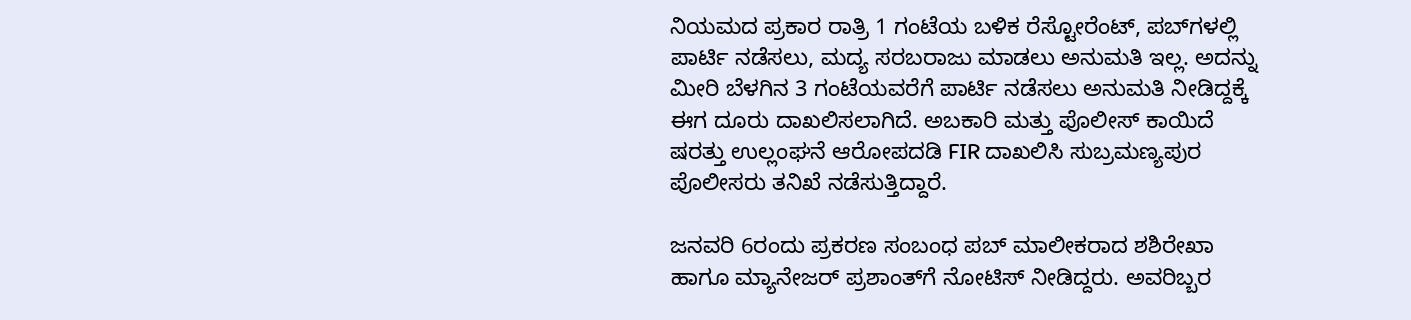ನಿಯಮದ ಪ್ರಕಾರ ರಾತ್ರಿ 1 ಗಂಟೆಯ ಬಳಿಕ ರೆಸ್ಟೋರೆಂಟ್, ಪಬ್‌ಗಳಲ್ಲಿ ಪಾರ್ಟಿ ನಡೆಸಲು, ಮದ್ಯ ಸರಬರಾಜು ಮಾಡಲು ಅನುಮತಿ ಇಲ್ಲ. ಅದನ್ನು ಮೀರಿ ಬೆಳಗಿನ 3 ಗಂಟೆಯವರೆಗೆ ಪಾರ್ಟಿ ನಡೆಸಲು ಅನುಮತಿ ನೀಡಿದ್ದಕ್ಕೆ ಈಗ ದೂರು ದಾಖಲಿಸಲಾಗಿದೆ. ಅಬಕಾರಿ ಮತ್ತು ಪೊಲೀಸ್ ಕಾಯಿದೆ ಷರತ್ತು‌ ಉಲ್ಲಂಘನೆ ಆರೋಪದಡಿ FIR ದಾಖಲಿಸಿ ಸುಬ್ರಮಣ್ಯಪುರ ಪೊಲೀಸರು ತನಿಖೆ ನಡೆಸುತ್ತಿದ್ದಾರೆ.

ಜನವರಿ 6ರಂದು ಪ್ರಕರಣ ಸಂಬಂಧ ಪಬ್ ಮಾಲೀಕರಾದ ಶಶಿರೇಖಾ ಹಾಗೂ ಮ್ಯಾನೇಜರ್ ಪ್ರಶಾಂತ್‌ಗೆ ನೋಟಿಸ್ ನೀಡಿದ್ದರು. ಅವರಿಬ್ಬರ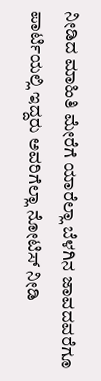ನೀಡಿದ ಮಾಹಿತಿ ಮೇರೆಗೆ ಯಾರೆಲ್ಲಾ ಬೆಳಗಿನ ಜಾವದವರೆಗೂ ಪಾರ್ಟಿಯಲ್ಲಿ ಇದ್ದರು ಅವರಿಗೆಲ್ಲಾ ನೋಟಿಸ್ ನೀಡಿ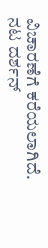ವಿಚಾರಣೆಗೆ ಕರೆಯಲಾಗಿದೆ. ನಟ ದರ್ಶನ್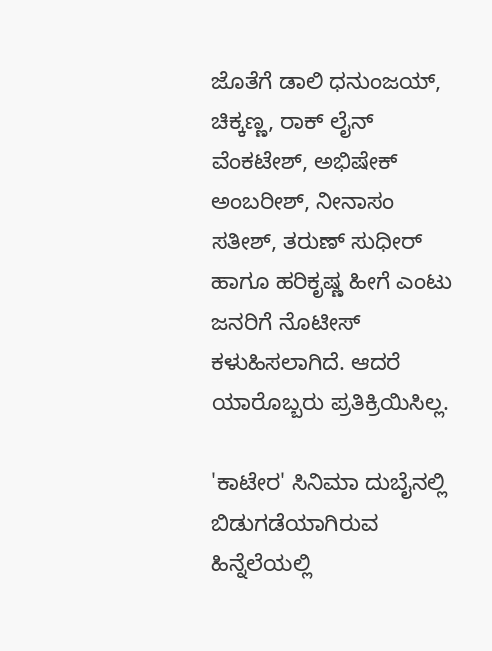ಜೊತೆಗೆ ಡಾಲಿ ಧನುಂಜಯ್, ಚಿಕ್ಕಣ್ಣ, ರಾಕ್ ಲೈನ್ ವೆಂಕಟೇಶ್, ಅಭಿಷೇಕ್ ಅಂಬರೀಶ್, ನೀನಾಸಂ ಸತೀಶ್, ತರುಣ್ ಸುಧೀರ್ ಹಾಗೂ ಹರಿಕೃಷ್ಣ ಹೀಗೆ ಎಂಟು ಜನರಿಗೆ ನೊಟೀಸ್ ಕಳುಹಿಸಲಾಗಿದೆ. ಆದರೆ ಯಾರೊಬ್ಬರು ಪ್ರತಿಕ್ರಿಯಿಸಿಲ್ಲ.

'ಕಾಟೇರ' ಸಿನಿಮಾ ದುಬೈನಲ್ಲಿ ಬಿಡುಗಡೆಯಾಗಿರುವ ಹಿನ್ನೆಲೆಯಲ್ಲಿ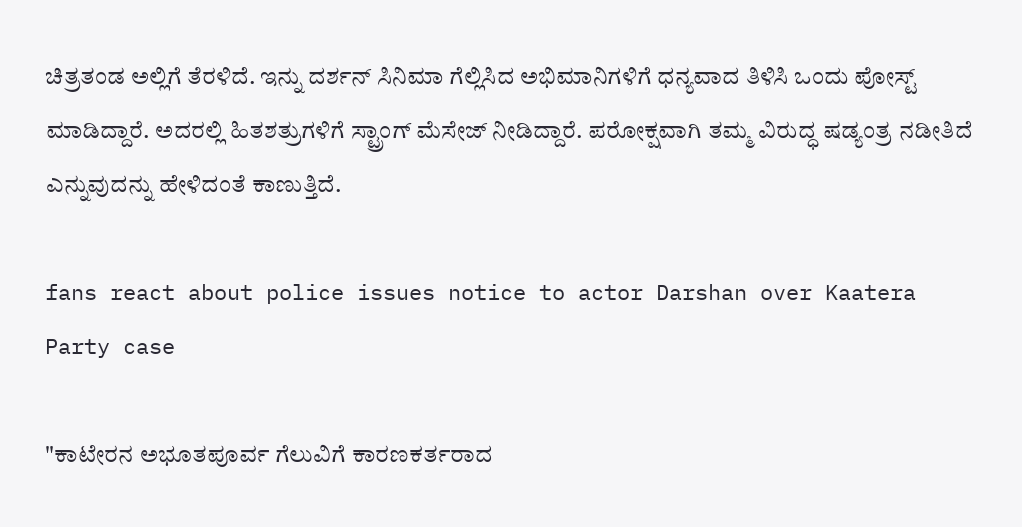ಚಿತ್ರತಂಡ ಅಲ್ಲಿಗೆ ತೆರಳಿದೆ. ಇನ್ನು ದರ್ಶನ್ ಸಿನಿಮಾ ಗೆಲ್ಲಿಸಿದ ಅಭಿಮಾನಿಗಳಿಗೆ ಧನ್ಯವಾದ ತಿಳಿಸಿ ಒಂದು ಪೋಸ್ಟ್ ಮಾಡಿದ್ದಾರೆ. ಅದರಲ್ಲಿ ಹಿತಶತ್ರುಗಳಿಗೆ ಸ್ಟ್ರಾಂಗ್ ಮೆಸೇಜ್ ನೀಡಿದ್ದಾರೆ. ಪರೋಕ್ಷವಾಗಿ ತಮ್ಮ ವಿರುದ್ಧ ಷಡ್ಯಂತ್ರ ನಡೀತಿದೆ ಎನ್ನುವುದನ್ನು ಹೇಳಿದಂತೆ ಕಾಣುತ್ತಿದೆ.

fans react about police issues notice to actor Darshan over Kaatera Party case

"ಕಾಟೇರನ ಅಭೂತಪೂರ್ವ ಗೆಲುವಿಗೆ ಕಾರಣಕರ್ತರಾದ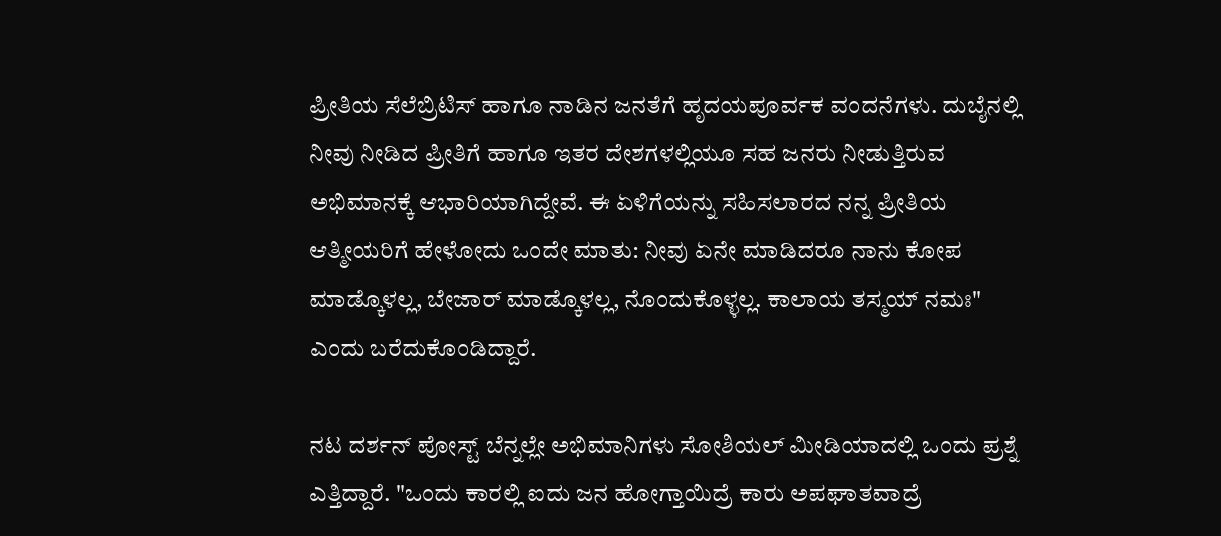ಪ್ರೀತಿಯ ಸೆಲೆಬ್ರಿಟಿಸ್ ಹಾಗೂ ನಾಡಿನ ಜನತೆಗೆ ಹೃದಯಪೂರ್ವಕ ವಂದನೆಗಳು. ದುಬೈನಲ್ಲಿ ನೀವು ನೀಡಿದ ಪ್ರೀತಿಗೆ ಹಾಗೂ ಇತರ ದೇಶಗಳಲ್ಲಿಯೂ ಸಹ ಜನರು ನೀಡುತ್ತಿರುವ ಅಭಿಮಾನಕ್ಕೆ ಆಭಾರಿಯಾಗಿದ್ದೇವೆ. ಈ ಏಳಿಗೆಯನ್ನು ಸಹಿಸಲಾರದ ನನ್ನ ಪ್ರೀತಿಯ ಆತ್ಮೀಯರಿಗೆ ಹೇಳೋದು ಒಂದೇ ಮಾತು: ನೀವು ಏನೇ ಮಾಡಿದರೂ ನಾನು ಕೋಪ ಮಾಡ್ಕೊಳಲ್ಲ, ಬೇಜಾರ್ ಮಾಡ್ಕೊಳಲ್ಲ, ನೊಂದುಕೊಳ್ಳಲ್ಲ. ಕಾಲಾಯ ತಸ್ಮಯ್ ನಮಃ" ಎಂದು ಬರೆದುಕೊಂಡಿದ್ದಾರೆ.

ನಟ ದರ್ಶನ್ ಪೋಸ್ಟ್ ಬೆನ್ನಲ್ಲೇ ಅಭಿಮಾನಿಗಳು ಸೋಶಿಯಲ್ ಮೀಡಿಯಾದಲ್ಲಿ ಒಂದು ಪ್ರಶ್ನೆ ಎತ್ತಿದ್ದಾರೆ. "ಒಂದು ಕಾರಲ್ಲಿ ಐದು ಜನ ಹೋಗ್ತಾಯಿದ್ರೆ ಕಾರು ಅಪಘಾತವಾದ್ರೆ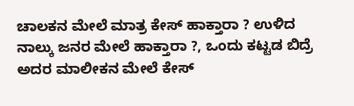ಚಾಲಕನ ಮೇಲೆ ಮಾತ್ರ ಕೇಸ್ ಹಾಕ್ತಾರಾ ? ಉಳಿದ ನಾಲ್ಕು ಜನರ ಮೇಲೆ ಹಾಕ್ತಾರಾ ?, ಒಂದು ಕಟ್ಟಡ ಬಿದ್ರೆ ಅದರ ಮಾಲೀಕನ ಮೇಲೆ ಕೇಸ್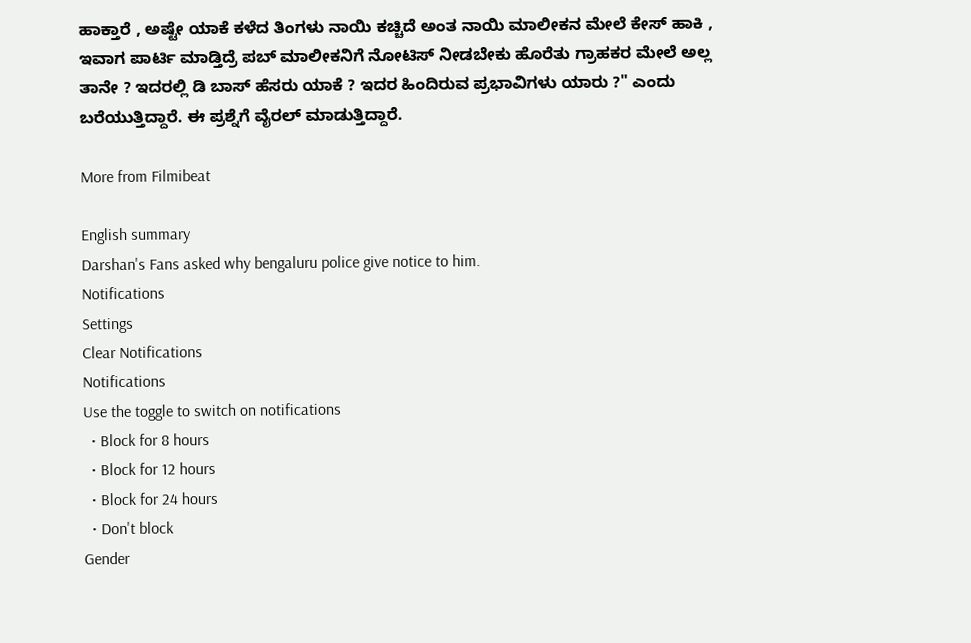ಹಾಕ್ತಾರೆ , ಅಷ್ಟೇ ಯಾಕೆ ಕಳೆದ ತಿಂಗಳು ನಾಯಿ ಕಚ್ಚಿದೆ ಅಂತ ನಾಯಿ ಮಾಲೀಕನ ಮೇಲೆ ಕೇಸ್ ಹಾಕಿ , ಇವಾಗ ಪಾರ್ಟಿ ಮಾಡ್ತಿದ್ರೆ ಪಬ್ ಮಾಲೀಕನಿಗೆ ನೋಟಿಸ್ ನೀಡಬೇಕು ಹೊರೆತು ಗ್ರಾಹಕರ ಮೇಲೆ ಅಲ್ಲ ತಾನೇ ? ಇದರಲ್ಲಿ ಡಿ ಬಾಸ್ ಹೆಸರು ಯಾಕೆ ? ಇದರ ಹಿಂದಿರುವ ಪ್ರಭಾವಿಗಳು ಯಾರು ?" ಎಂದು ಬರೆಯುತ್ತಿದ್ದಾರೆ. ಈ ಪ್ರಶ್ನೆಗೆ ವೈರಲ್ ಮಾಡುತ್ತಿದ್ದಾರೆ.

More from Filmibeat

English summary
Darshan's Fans asked why bengaluru police give notice to him.
Notifications
Settings
Clear Notifications
Notifications
Use the toggle to switch on notifications
  • Block for 8 hours
  • Block for 12 hours
  • Block for 24 hours
  • Don't block
Gender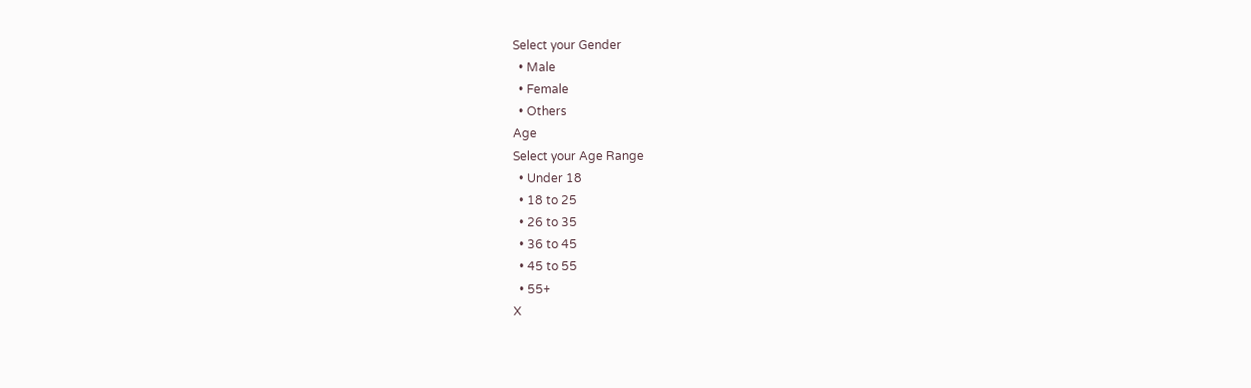Select your Gender
  • Male
  • Female
  • Others
Age
Select your Age Range
  • Under 18
  • 18 to 25
  • 26 to 35
  • 36 to 45
  • 45 to 55
  • 55+
X